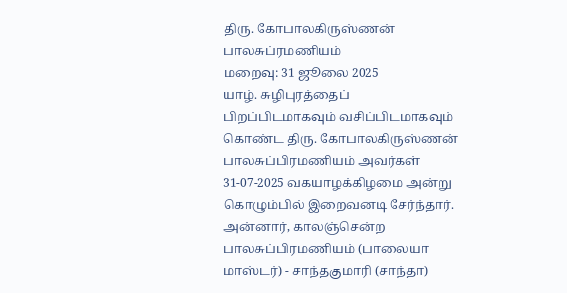திரு. கோபாலகிருஸ்ணன் பாலசுப்ரமணியம்
மறைவு: 31 ஜூலை 2025
யாழ். சுழிபுரத்தைப் பிறப்பிடமாகவும் வசிப்பிடமாகவும் கொண்ட திரு. கோபாலகிருஸ்ணன் பாலசுப்பிரமணியம் அவர்கள் 31-07-2025 வகயாழக்கிழமை அன்று கொழும்பில் இறைவனடி சேர்ந்தார்.
அன்னார், காலஞ்சென்ற பாலசுப்பிரமணியம் (பாலையா மாஸ்டர்) - சாந்தகுமாரி (சாந்தா)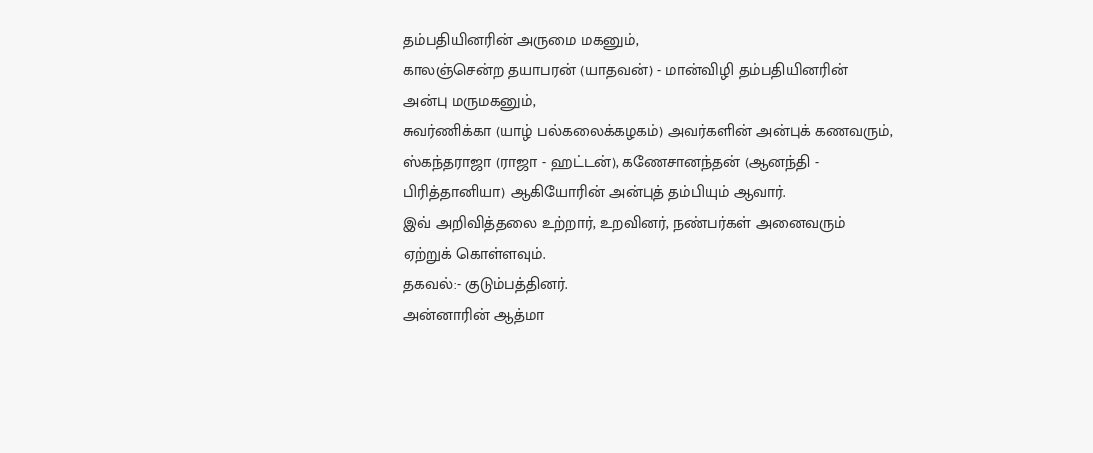தம்பதியினரின் அருமை மகனும்,
காலஞ்சென்ற தயாபரன் (யாதவன்) - மான்விழி தம்பதியினரின் அன்பு மருமகனும்,
சுவர்ணிக்கா (யாழ் பல்கலைக்கழகம்) அவர்களின் அன்புக் கணவரும்,
ஸ்கந்தராஜா (ராஜா - ஹட்டன்), கணேசானந்தன் (ஆனந்தி - பிரித்தானியா) ஆகியோரின் அன்புத் தம்பியும் ஆவார்.
இவ் அறிவித்தலை உற்றார், உறவினர், நண்பர்கள் அனைவரும் ஏற்றுக் கொள்ளவும்.
தகவல்:- குடும்பத்தினர்.
அன்னாரின் ஆத்மா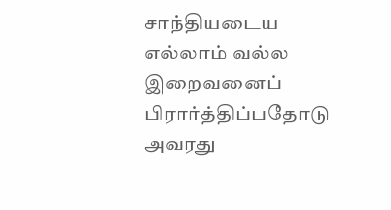சாந்தியடைய எல்லாம் வல்ல இறைவனைப் பிரார்த்திப்பதோடு அவரது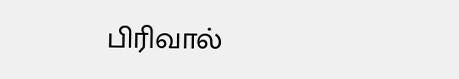பிரிவால்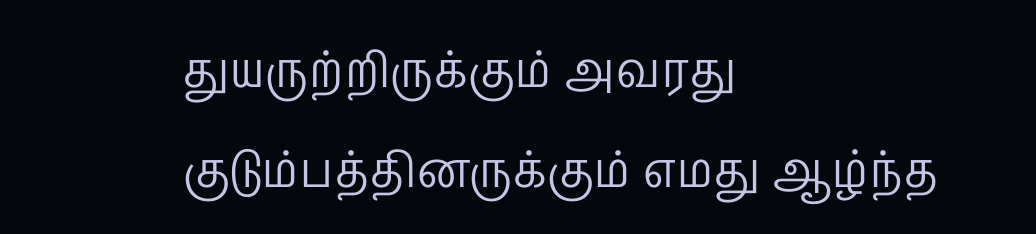துயருற்றிருக்கும் அவரது குடும்பத்தினருக்கும் எமது ஆழ்ந்த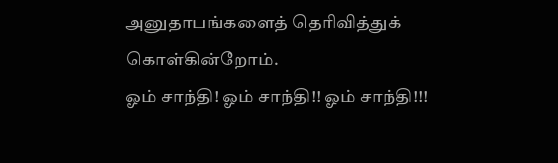அனுதாபங்களைத் தெரிவித்துக் கொள்கின்றோம்.
ஓம் சாந்தி! ஓம் சாந்தி!! ஓம் சாந்தி!!!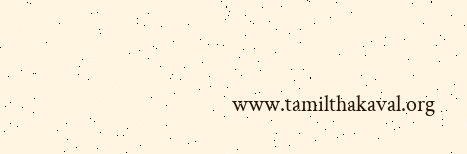www.tamilthakaval.org